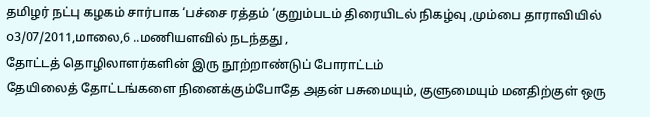தமிழர் நட்பு கழகம் சார்பாக ‘பச்சை ரத்தம் ‘குறும்படம் திரையிடல் நிகழ்வு ,மும்பை தாராவியில் ௦3/07/2011,மாலை,6 ..மணியளவில் நடந்தது ,
தோட்டத் தொழிலாளர்களின் இரு நூற்றாண்டுப் போராட்டம்
தேயிலைத் தோட்டங்களை நினைக்கும்போதே அதன் பசுமையும், குளுமையும் மனதிற்குள் ஒரு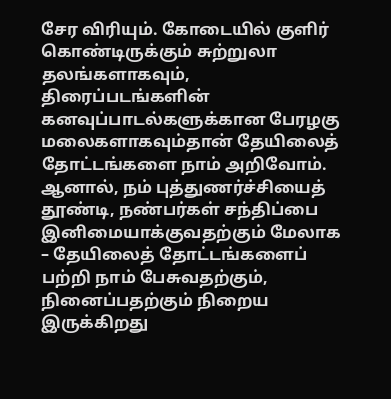சேர விரியும். கோடையில் குளிர் கொண்டிருக்கும் சுற்றுலா தலங்களாகவும், திரைப்படங்களின் கனவுப்பாடல்களுக்கான பேரழகு மலைகளாகவும்தான் தேயிலைத் தோட்டங்களை நாம் அறிவோம். ஆனால், நம் புத்துணர்ச்சியைத் தூண்டி, நண்பர்கள் சந்திப்பை இனிமையாக்குவதற்கும் மேலாக – தேயிலைத் தோட்டங்களைப் பற்றி நாம் பேசுவதற்கும், நினைப்பதற்கும் நிறைய இருக்கிறது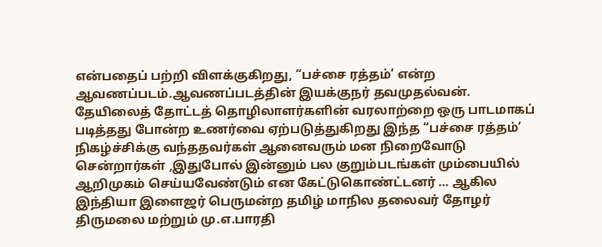என்பதைப் பற்றி விளக்குகிறது, “பச்சை ரத்தம்’ என்ற ஆவணப்படம்.ஆவணப்படத்தின் இயக்குநர் தவமுதல்வன். தேயிலைத் தோட்டத் தொழிலாளர்களின் வரலாற்றை ஒரு பாடமாகப் படித்தது போன்ற உணர்வை ஏற்படுத்துகிறது இந்த “பச்சை ரத்தம்’ நிகழ்ச்சிக்கு வந்ததவர்கள் ஆனைவரும் மன நிறைவோடு சென்றார்கள் ,இதுபோல் இன்னும் பல குறும்படங்கள் மும்பையில் ஆறிமுகம் செய்யவேண்டும் என கேட்டுகொண்ட்டனர் … ஆகில இந்தியா இளைஜர் பெருமன்ற தமிழ் மாநில தலைவர் தோழர் திருமலை மற்றும் மு.எ.பாரதி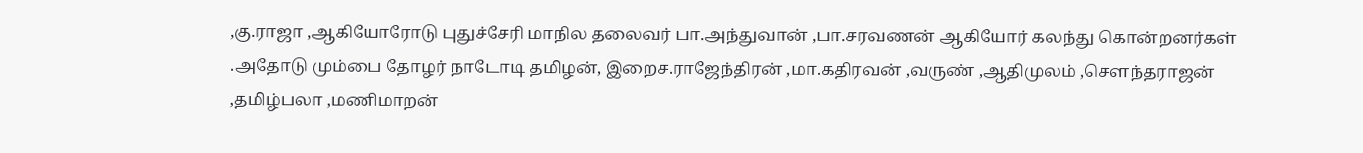,கு.ராஜா ,ஆகியோரோடு புதுச்சேரி மாநில தலைவர் பா.அந்துவான் ,பா.சரவணன் ஆகியோர் கலந்து கொன்றனர்கள் .அதோடு மும்பை தோழர் நாடோடி தமிழன், இறைச.ராஜேந்திரன் ,மா.கதிரவன் ,வருண் ,ஆதிமுலம் ,சௌந்தராஜன் ,தமிழ்பலா ,மணிமாறன்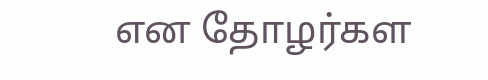என தோழர்கள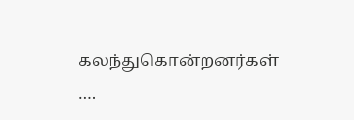கலந்துகொன்றனர்கள் ….